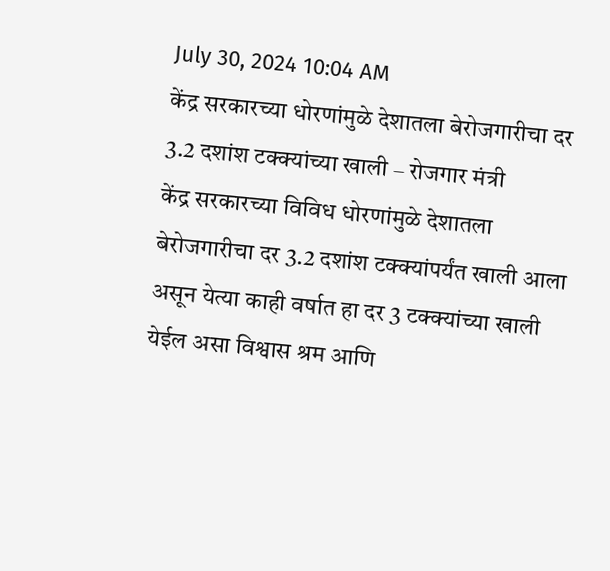July 30, 2024 10:04 AM
केंद्र सरकारच्या धोरणांमुळे देशातला बेरोजगारीचा दर 3.2 दशांश टक्क्यांच्या खाली – रोजगार मंत्री
केंद्र सरकारच्या विविध धोरणांमुळे देशातला बेरोजगारीचा दर 3.2 दशांश टक्क्यांपर्यंत खाली आला असून येत्या काही वर्षात हा दर 3 टक्क्यांच्या खाली येईल असा विश्वास श्रम आणि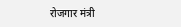रोजगार मंत्री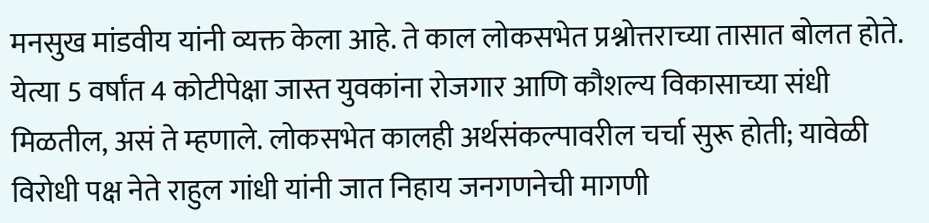मनसुख मांडवीय यांनी व्यक्त केला आहे. ते काल लोकसभेत प्रश्नोत्तराच्या तासात बोलत होते. येत्या 5 वर्षांत 4 कोटीपेक्षा जास्त युवकांना रोजगार आणि कौशल्य विकासाच्या संधी मिळतील, असं ते म्हणाले. लोकसभेत कालही अर्थसंकल्पावरील चर्चा सुरू होती; यावेळी विरोधी पक्ष नेते राहुल गांधी यांनी जात निहाय जनगणनेची मागणी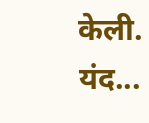केली. यंद...